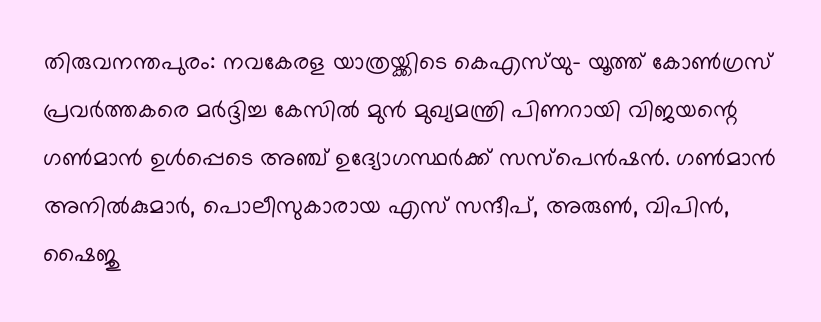തിരുവനന്തപുരം: നവകേരള യാത്രയ്ക്കിടെ കെഎസ്‌യു- യൂത്ത് കോണ്‍ഗ്രസ് പ്രവര്‍ത്തകരെ മര്‍ദ്ദിച്ച കേസില്‍ മുന്‍ മുഖ്യമന്ത്രി പിണറായി വിജയന്റെ ഗണ്‍മാന്‍ ഉള്‍പ്പെടെ അഞ്ച് ഉദ്യോഗസ്ഥര്‍ക്ക് സസ്‌പെന്‍ഷന്‍. ഗണ്‍മാന്‍ അനില്‍കുമാര്‍, പൊലീസുകാരായ എസ് സന്ദീപ്, അരുണ്‍, വിപിന്‍, ഷൈജു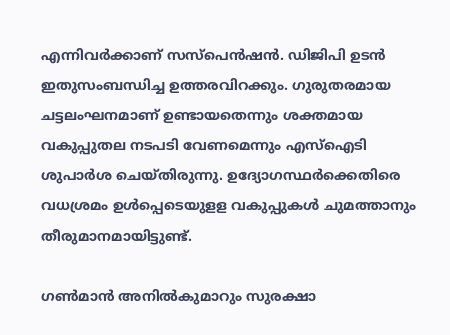എന്നിവര്‍ക്കാണ് സസ്‌പെന്‍ഷന്‍. ഡിജിപി ഉടന്‍ ഇതുസംബന്ധിച്ച ഉത്തരവിറക്കും. ഗുരുതരമായ ചട്ടലംഘനമാണ് ഉണ്ടായതെന്നും ശക്തമായ വകുപ്പുതല നടപടി വേണമെന്നും എസ്‌ഐടി ശുപാര്‍ശ ചെയ്തിരുന്നു. ഉദ്യോഗസ്ഥര്‍ക്കെതിരെ വധശ്രമം ഉള്‍പ്പെടെയുളള വകുപ്പുകള്‍ ചുമത്താനും തീരുമാനമായിട്ടുണ്ട്.

ഗണ്‍മാന്‍ അനില്‍കുമാറും സുരക്ഷാ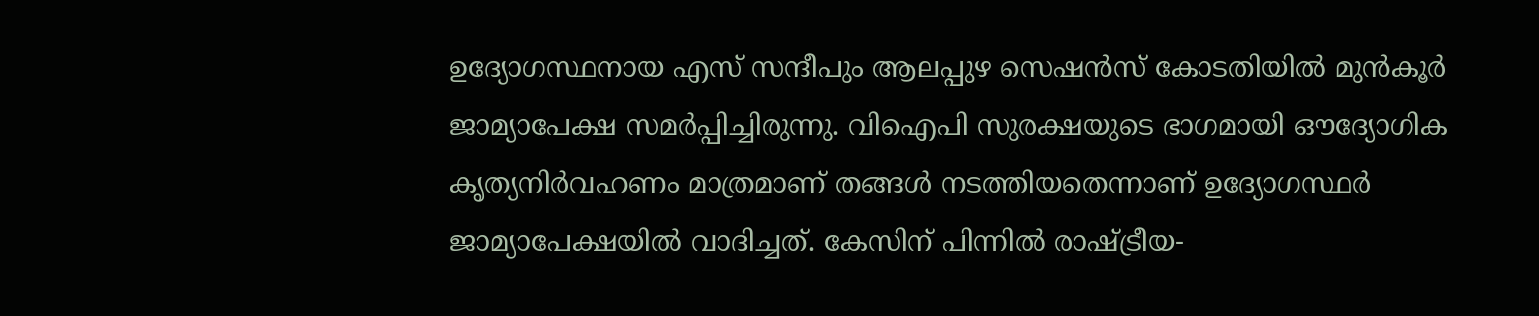ഉദ്യോഗസ്ഥനായ എസ് സന്ദീപും ആലപ്പുഴ സെഷന്‍സ് കോടതിയില്‍ മുന്‍കൂര്‍ ജാമ്യാപേക്ഷ സമര്‍പ്പിച്ചിരുന്നു. വിഐപി സുരക്ഷയുടെ ഭാഗമായി ഔദ്യോഗിക കൃത്യനിര്‍വഹണം മാത്രമാണ് തങ്ങള്‍ നടത്തിയതെന്നാണ് ഉദ്യോഗസ്ഥര്‍ ജാമ്യാപേക്ഷയില്‍ വാദിച്ചത്. കേസിന് പിന്നില്‍ രാഷ്ട്രീയ-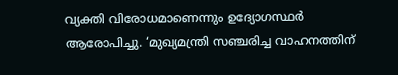വ്യക്തി വിരോധമാണെന്നും ഉദ്യോഗസ്ഥര്‍ ആരോപിച്ചു. ‘മുഖ്യമന്ത്രി സഞ്ചരിച്ച വാഹനത്തിന്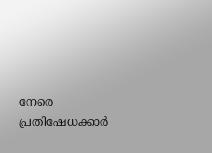നേരെ പ്രതിഷേധക്കാര്‍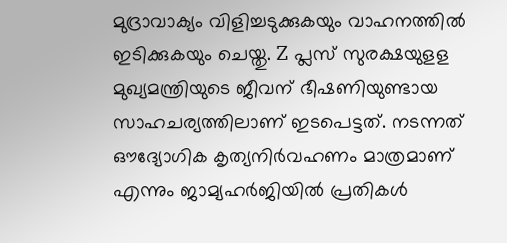മുദ്രാവാക്യം വിളിച്ചടുക്കുകയും വാഹനത്തില്‍ ഇടിക്കുകയും ചെയ്തു. Z പ്ലസ് സുരക്ഷയുളള മുഖ്യമന്ത്രിയുടെ ജീവന് ഭീഷണിയുണ്ടായ സാഹചര്യത്തിലാണ് ഇടപെട്ടത്. നടന്നത് ഔദ്യോഗിക കൃത്യനിര്‍വഹണം മാത്രമാണ് എന്നും ജാമ്യഹര്‍ജിയില്‍ പ്രതികള്‍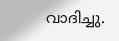വാദിച്ചു.